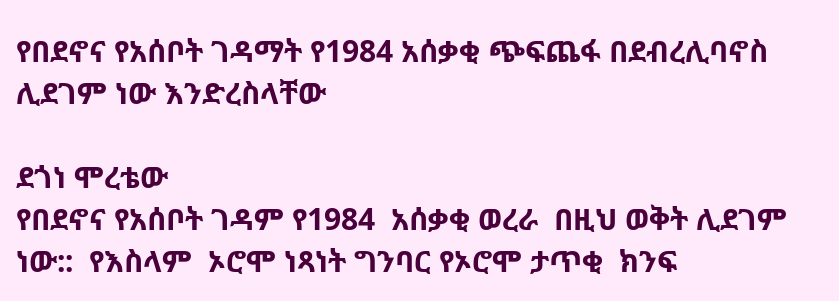የበደኖና የአሰቦት ገዳማት የ1984 አሰቃቂ ጭፍጨፋ በደብረሊባኖስ ሊደገም ነው እንድረስላቸው

ደጎነ ሞረቴው
የበደኖና የአሰቦት ገዳም የ1984  አሰቃቂ ወረራ  በዚህ ወቅት ሊደገም ነው::  የእስላም  ኦሮሞ ነጻነት ግንባር የኦሮሞ ታጥቂ  ክንፍ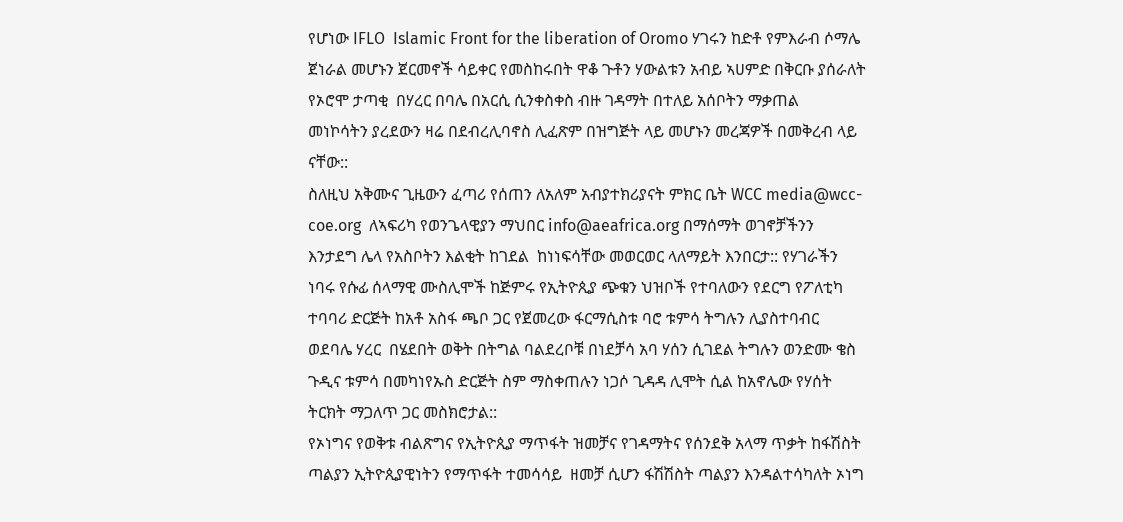የሆነው IFLO  Islamic Front for the liberation of Oromo ሃገሩን ከድቶ የምእራብ ሶማሌ ጀነራል መሆኑን ጀርመኖች ሳይቀር የመስከሩበት ዋቆ ጉቶን ሃውልቱን አብይ ኣሀምድ በቅርቡ ያሰራለት የኦሮሞ ታጣቂ  በሃረር በባሌ በአርሲ ሲንቀስቀስ ብዙ ገዳማት በተለይ አሰቦትን ማቃጠል  መነኮሳትን ያረደውን ዛሬ በደብረሊባኖስ ሊፈጽም በዝግጅት ላይ መሆኑን መረጃዎች በመቅረብ ላይ ናቸው::
ስለዚህ አቅሙና ጊዜውን ፈጣሪ የሰጠን ለአለም አብያተክሪያናት ምክር ቤት WCC media@wcc-coe.org  ለኣፍሪካ የወንጌላዊያን ማህበር info@aeafrica.org በማሰማት ወገኖቻችንን እንታደግ ሌላ የአስቦትን እልቂት ከገደል  ከነነፍሳቸው መወርወር ላለማይት እንበርታ:: የሃገራችን ነባሩ የሱፊ ሰላማዊ ሙስሊሞች ከጅምሩ የኢትዮጲያ ጭቁን ህዝቦች የተባለውን የደርግ የፖለቲካ ተባባሪ ድርጅት ከአቶ አስፋ ጫቦ ጋር የጀመረው ፋርማሲስቱ ባሮ ቱምሳ ትግሉን ሊያስተባብር ወደባሌ ሃረር  በሄደበት ወቅት በትግል ባልደረቦቹ በነደቻሳ አባ ሃሰን ሲገደል ትግሉን ወንድሙ ቄስ ጉዲና ቱምሳ በመካነየኡስ ድርጅት ስም ማስቀጠሉን ነጋሶ ጊዳዳ ሊሞት ሲል ከአኖሌው የሃሰት ትርክት ማጋለጥ ጋር መስክሮታል::
የኦነግና የወቅቱ ብልጽግና የኢትዮጲያ ማጥፋት ዝመቻና የገዳማትና የሰንደቅ አላማ ጥቃት ከፋሽስት ጣልያን ኢትዮጲያዊነትን የማጥፋት ተመሳሳይ  ዘመቻ ሲሆን ፋሽሽስት ጣልያን እንዳልተሳካለት ኦነግ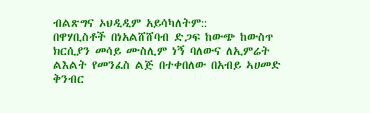ብልጽግና ኦህዲዲም አይሳካለትም::
በዋሃቢስቶች በነአልሸሸባብ ድጋፍ ከውጭ ከውስጥ ክርሲያን መሳይ ሙስሊም ነኝ ባለውና ለኢምሬት  ልእልት የመንፈስ ልጅ በተቀበለው በአብይ ኣሀመድ ቅንብር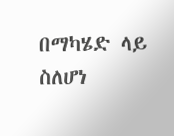በማካሄድ ላይ ስለሆነ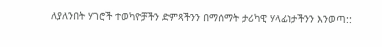ለያለንበት ሃገሮች ተወካዮቻችን ድምጻችንን በማሰማት ታሪካዊ ሃላፊነታችንን እንወጣ::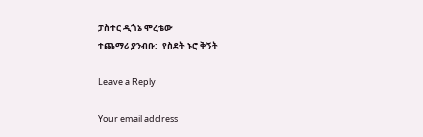ፓስተር ዲጎኔ ሞረቴው
ተጨማሪ ያንብቡ:  የስደት ኑሮ ቅኝት

Leave a Reply

Your email address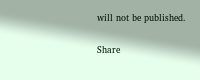will not be published.

Share